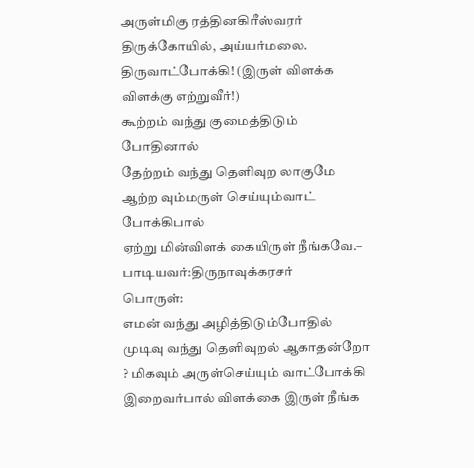அருள்மிகு ரத்தினகிரீஸ்வரர் திருக்கோயில், அய்யர்மலை.
திருவாட்போக்கி! (இருள் விளக்க விளக்கு எற்றுவீர்!)
கூற்றம் வந்து குமைத்திடும் போதினால்
தேற்றம் வந்து தெளிவுற லாகுமே
ஆற்ற வும்மருள் செய்யும்வாட் போக்கிபால்
ஏற்று மின்விளக் கையிருள் நீங்கவே.– பாடியவர்:திருநாவுக்கரசர்
பொருள்:
எமன் வந்து அழித்திடும்போதில் முடிவு வந்து தெளிவுறல் ஆகாதன்றோ ? மிகவும் அருள்செய்யும் வாட்போக்கி இறைவர்பால் விளக்கை இருள் நீங்க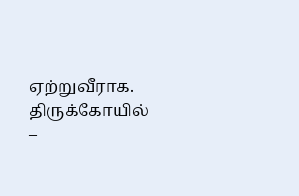ஏற்றுவீராக.
திருக்கோயில் –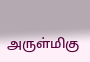அருள்மிகு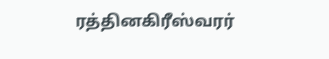ரத்தினகிரீஸ்வரர்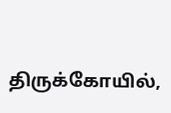திருக்கோயில்,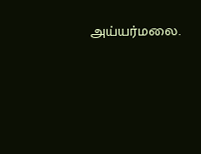அய்யர்மலை.